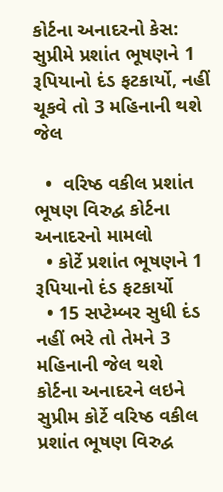કોર્ટના અનાદરનો કેસ: સુપ્રીમે પ્રશાંત ભૂષણને 1 રૂપિયાનો દંડ ફટકાર્યો, નહીં ચૂકવે તો 3 મહિનાની થશે જેલ

  •  વરિષ્ઠ વકીલ પ્રશાંત ભૂષણ વિરુદ્વ કોર્ટના અનાદરનો મામલો
  • કોર્ટે પ્રશાંત ભૂષણને 1 રૂપિયાનો દંડ ફટકાર્યો
  • 15 સપ્ટેમ્બર સુધી દંડ નહીં ભરે તો તેમને 3 મહિનાની જેલ થશે
કોર્ટના અનાદરને લઇને સુપ્રીમ કોર્ટે વરિષ્ઠ વકીલ પ્રશાંત ભૂષણ વિરુદ્વ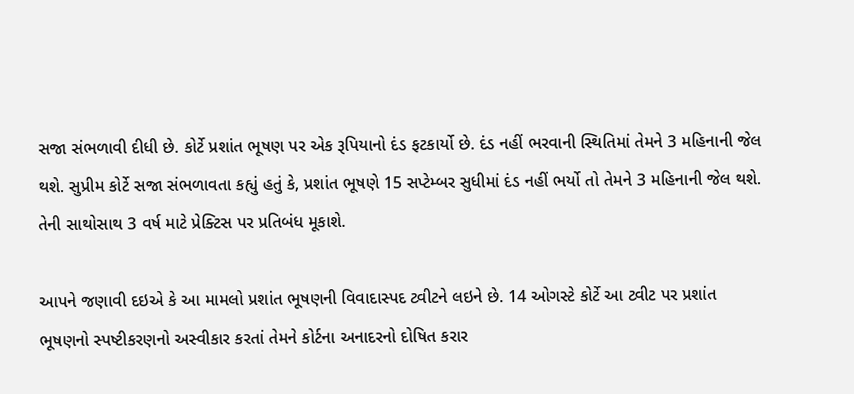સજા સંભળાવી દીધી છે. કોર્ટે પ્રશાંત ભૂષણ પર એક રૂપિયાનો દંડ ફટકાર્યો છે. દંડ નહીં ભરવાની સ્થિતિમાં તેમને 3 મહિનાની જેલ થશે. સુપ્રીમ કોર્ટે સજા સંભળાવતા કહ્યું હતું કે, પ્રશાંત ભૂષણે 15 સપ્ટેમ્બર સુધીમાં દંડ નહીં ભર્યો તો તેમને 3 મહિનાની જેલ થશે. તેની સાથોસાથ 3 વર્ષ માટે પ્રેક્ટિસ પર પ્રતિબંધ મૂકાશે.

આપને જણાવી દઇએ કે આ મામલો પ્રશાંત ભૂષણની વિવાદાસ્પદ ટ્વીટને લઇને છે. 14 ઓગસ્ટે કોર્ટે આ ટ્વીટ પર પ્રશાંત ભૂષણનો સ્પષ્ટીકરણનો અસ્વીકાર કરતાં તેમને કોર્ટના અનાદરનો દોષિત કરાર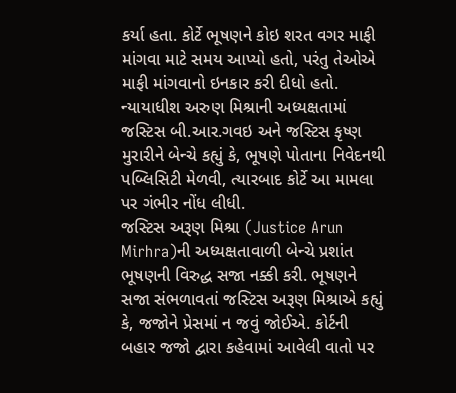કર્યા હતા. કોર્ટે ભૂષણને કોઇ શરત વગર માફી માંગવા માટે સમય આપ્યો હતો, પરંતુ તેઓએ માફી માંગવાનો ઇનકાર કરી દીધો હતો.
ન્યાયાધીશ અરુણ મિશ્રાની અધ્યક્ષતામાં જસ્ટિસ બી.આર.ગવઇ અને જસ્ટિસ કૃષ્ણ મુરારીને બેન્ચે કહ્યું કે, ભૂષણે પોતાના નિવેદનથી પબ્લિસિટી મેળવી, ત્યારબાદ કોર્ટે આ મામલા પર ગંભીર નોંધ લીધી.
જસ્ટિસ અરૂણ મિશ્રા (Justice Arun Mirhra)ની અધ્યક્ષતાવાળી બેન્ચે પ્રશાંત ભૂષણની વિરુદ્ધ સજા નક્કી કરી. ભૂષણને સજા સંભળાવતાં જસ્ટિસ અરૂણ મિશ્રાએ કહ્યું કે, જજોને પ્રેસમાં ન જવું જોઈએ. કોર્ટની બહાર જજો દ્વારા કહેવામાં આવેલી વાતો પર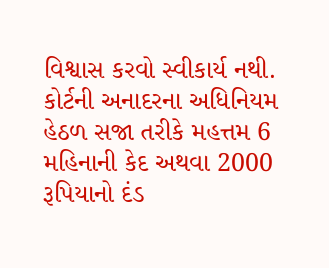વિશ્વાસ કરવો સ્વીકાર્ય નથી. કોર્ટની અનાદરના અધિનિયમ હેઠળ સજા તરીકે મહત્તમ 6 મહિનાની કેદ અથવા 2000 રૂપિયાનો દંડ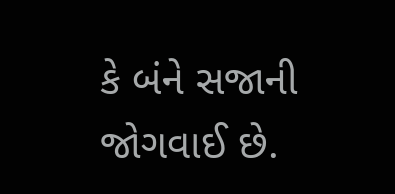કે બંને સજાની જોગવાઈ છે.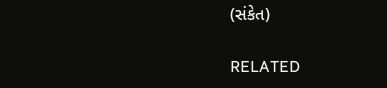(સંકેત)

RELATED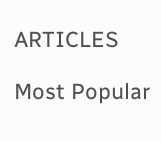ARTICLES

Most Popular